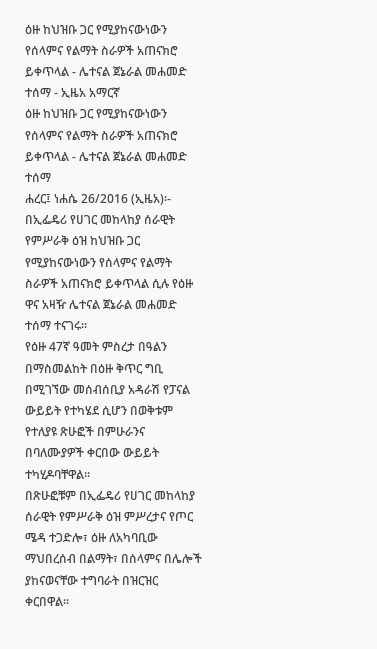ዕዙ ከህዝቡ ጋር የሚያከናውነውን የሰላምና የልማት ስራዎች አጠናክሮ ይቀጥላል - ሌተናል ጀኔራል መሐመድ ተሰማ - ኢዜአ አማርኛ
ዕዙ ከህዝቡ ጋር የሚያከናውነውን የሰላምና የልማት ስራዎች አጠናክሮ ይቀጥላል - ሌተናል ጀኔራል መሐመድ ተሰማ
ሐረር፤ ነሐሴ 26/2016 (ኢዜአ)፡- በኢፌዴሪ የሀገር መከላከያ ሰራዊት የምሥራቅ ዕዝ ከህዝቡ ጋር የሚያከናውነውን የሰላምና የልማት ስራዎች አጠናክሮ ይቀጥላል ሲሉ የዕዙ ዋና አዛዥ ሌተናል ጀኔራል መሐመድ ተሰማ ተናገሩ።
የዕዙ 47ኛ ዓመት ምስረታ በዓልን በማስመልከት በዕዙ ቅጥር ግቢ በሚገኘው መሰብሰቢያ አዳራሽ የፓናል ውይይት የተካሄደ ሲሆን በወቅቱም የተለያዩ ጽሁፎች በምሁራንና በባለሙያዎች ቀርበው ውይይት ተካሂዶባቸዋል።
በጽሁፎቹም በኢፌዴሪ የሀገር መከላከያ ሰራዊት የምሥራቅ ዕዝ ምሥረታና የጦር ሜዳ ተጋድሎ፣ ዕዙ ለአካባቢው ማህበረሰብ በልማት፣ በሰላምና በሌሎች ያከናወናቸው ተግባራት በዝርዝር ቀርበዋል።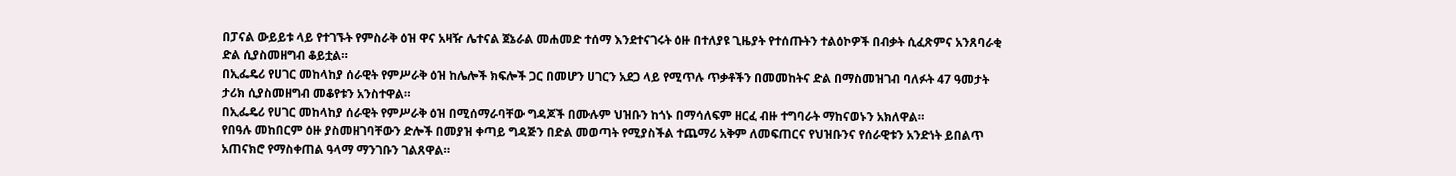በፓናል ውይይቱ ላይ የተገኙት የምስራቅ ዕዝ ዋና አዛዥ ሌተናል ጀኔራል መሐመድ ተሰማ እንደተናገሩት ዕዙ በተለያዩ ጊዜያት የተሰጡትን ተልዕኮዎች በብቃት ሲፈጽምና አንጸባራቂ ድል ሲያስመዘግብ ቆይቷል።
በኢፌዴሪ የሀገር መከላከያ ሰራዊት የምሥራቅ ዕዝ ከሌሎች ክፍሎች ጋር በመሆን ሀገርን አደጋ ላይ የሚጥሉ ጥቃቶችን በመመከትና ድል በማስመዝገብ ባለፉት 47 ዓመታት ታሪክ ሲያስመዘግብ መቆየቱን አንስተዋል።
በኢፌዴሪ የሀገር መከላከያ ሰራዊት የምሥራቅ ዕዝ በሚሰማራባቸው ግዳጆች በሙሉም ህዝቡን ከጎኑ በማሳለፍም ዘርፈ ብዙ ተግባራት ማከናወኑን አክለዋል።
የበዓሉ መከበርም ዕዙ ያስመዘገባቸውን ድሎች በመያዝ ቀጣይ ግዳጅን በድል መወጣት የሚያስችል ተጨማሪ አቅም ለመፍጠርና የህዝቡንና የሰራዊቱን አንድነት ይበልጥ አጠናክሮ የማስቀጠል ዓላማ ማንገቡን ገልጸዋል።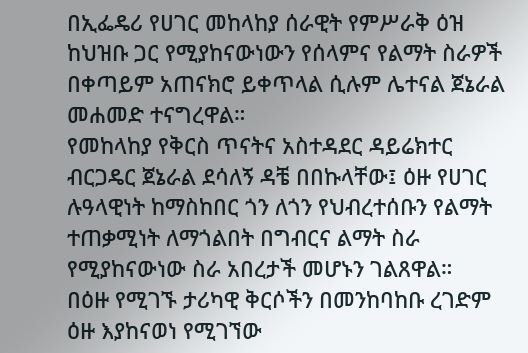በኢፌዴሪ የሀገር መከላከያ ሰራዊት የምሥራቅ ዕዝ ከህዝቡ ጋር የሚያከናውነውን የሰላምና የልማት ስራዎች በቀጣይም አጠናክሮ ይቀጥላል ሲሉም ሌተናል ጀኔራል መሐመድ ተናግረዋል።
የመከላከያ የቅርስ ጥናትና አስተዳደር ዳይሬክተር ብርጋዴር ጀኔራል ደሳለኝ ዳቼ በበኩላቸው፤ ዕዙ የሀገር ሉዓላዊነት ከማስከበር ጎን ለጎን የህብረተሰቡን የልማት ተጠቃሚነት ለማጎልበት በግብርና ልማት ስራ የሚያከናውነው ስራ አበረታች መሆኑን ገልጸዋል።
በዕዙ የሚገኙ ታሪካዊ ቅርሶችን በመንከባከቡ ረገድም ዕዙ እያከናወነ የሚገኘው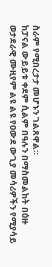ስራም የሚበረታታ መሆኑን ገልጸዋል።
ከፓናል ውይይቱ ቀደም ሲልም በዓሉን በማስመልከት በዕዙ ወታደራዊ ሙዚየም ልዩ ልዩ የዐውደ ውጊያ መሳሪዎችን የሚያሳይ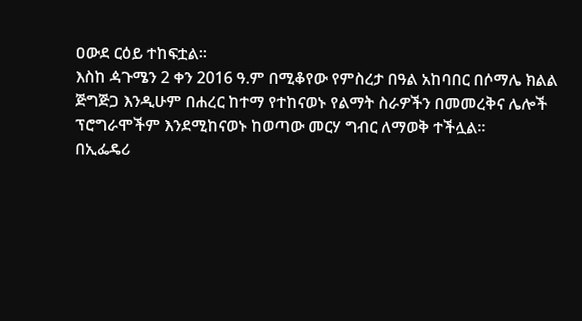ዐውደ ርዕይ ተከፍቷል።
እስከ ዻጉሜን 2 ቀን 2016 ዓ.ም በሚቆየው የምስረታ በዓል አከባበር በሶማሌ ክልል ጅግጅጋ እንዲሁም በሐረር ከተማ የተከናወኑ የልማት ስራዎችን በመመረቅና ሌሎች ፕሮግራሞችም እንደሚከናወኑ ከወጣው መርሃ ግብር ለማወቅ ተችሏል።
በኢፌዴሪ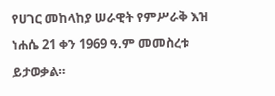የሀገር መከላከያ ሠራዊት የምሥራቅ እዝ ነሐሴ 21 ቀን 1969 ዓ.ም መመስረቱ ይታወቃል።